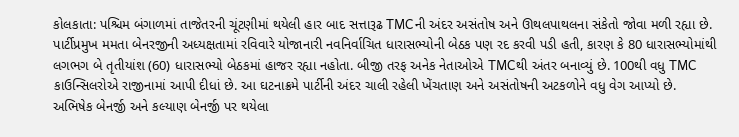કોલકાતા: પશ્ચિમ બંગાળમાં તાજેતરની ચૂંટણીમાં થયેલી હાર બાદ સત્તારૂઢ TMCની અંદર અસંતોષ અને ઊથલપાથલના સંકેતો જોવા મળી રહ્યા છે. પાર્ટીપ્રમુખ મમતા બેનરજીની અધ્યક્ષતામાં રવિવારે યોજાનારી નવનિર્વાચિત ધારાસભ્યોની બેઠક પણ રદ કરવી પડી હતી, કારણ કે 80 ધારાસભ્યોમાંથી લગભગ બે તૃતીયાંશ (60) ધારાસભ્યો બેઠકમાં હાજર રહ્યા નહોતા. બીજી તરફ અનેક નેતાઓએ TMCથી અંતર બનાવ્યું છે. 100થી વધુ TMC કાઉન્સિલરોએ રાજીનામાં આપી દીધાં છે. આ ઘટનાક્રમે પાર્ટીની અંદર ચાલી રહેલી ખેંચતાણ અને અસંતોષની અટકળોને વધુ વેગ આપ્યો છે.
અભિષેક બેનર્જી અને કલ્યાણ બેનર્જી પર થયેલા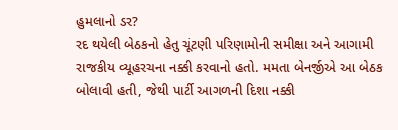હુમલાનો ડર?
રદ થયેલી બેઠકનો હેતુ ચૂંટણી પરિણામોની સમીક્ષા અને આગામી રાજકીય વ્યૂહરચના નક્કી કરવાનો હતો. મમતા બેનર્જીએ આ બેઠક બોલાવી હતી, જેથી પાર્ટી આગળની દિશા નક્કી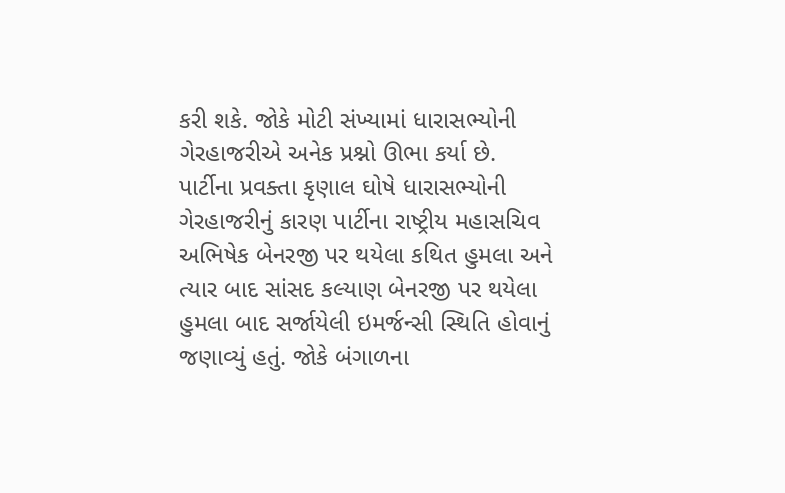કરી શકે. જોકે મોટી સંખ્યામાં ધારાસભ્યોની ગેરહાજરીએ અનેક પ્રશ્નો ઊભા કર્યા છે.
પાર્ટીના પ્રવક્તા કૃણાલ ઘોષે ધારાસભ્યોની ગેરહાજરીનું કારણ પાર્ટીના રાષ્ટ્રીય મહાસચિવ અભિષેક બેનરજી પર થયેલા કથિત હુમલા અને ત્યાર બાદ સાંસદ કલ્યાણ બેનરજી પર થયેલા હુમલા બાદ સર્જાયેલી ઇમર્જન્સી સ્થિતિ હોવાનું જણાવ્યું હતું. જોકે બંગાળના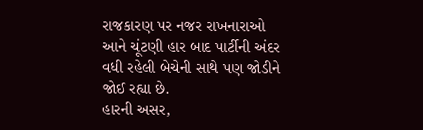રાજકારણ પર નજર રાખનારાઓ આને ચૂંટણી હાર બાદ પાર્ટીની અંદર વધી રહેલી બેચેની સાથે પણ જોડીને જોઈ રહ્યા છે.
હારની અસર,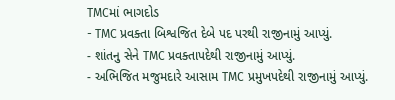TMCમાં ભાગદોડ
- TMC પ્રવક્તા બિશ્વજિત દેબે પદ પરથી રાજીનામું આપ્યું.
- શાંતનુ સેને TMC પ્રવક્તાપદેથી રાજીનામું આપ્યું.
- અભિજિત મજુમદારે આસામ TMC પ્રમુખપદેથી રાજીનામું આપ્યું.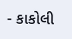- કાકોલી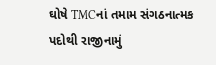ઘોષે TMCનાં તમામ સંગઠનાત્મક પદોથી રાજીનામું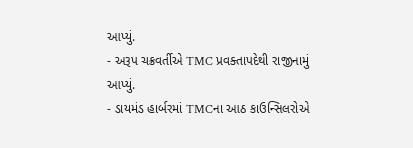આપ્યું.
- અરૂપ ચક્રવર્તીએ TMC પ્રવક્તાપદેથી રાજીનામું આપ્યું.
- ડાયમંડ હાર્બરમાં TMCના આઠ કાઉન્સિલરોએ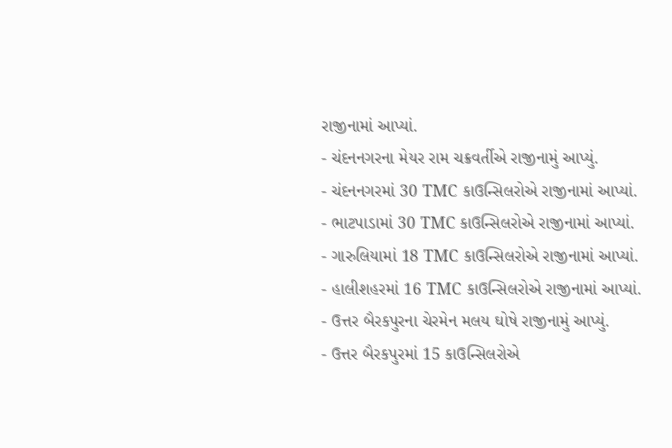રાજીનામાં આપ્યાં.
- ચંદનનગરના મેયર રામ ચક્રવર્તીએ રાજીનામું આપ્યું.
- ચંદનનગરમાં 30 TMC કાઉન્સિલરોએ રાજીનામાં આપ્યાં.
- ભાટપાડામાં 30 TMC કાઉન્સિલરોએ રાજીનામાં આપ્યાં.
- ગારુલિયામાં 18 TMC કાઉન્સિલરોએ રાજીનામાં આપ્યાં.
- હાલીશહરમાં 16 TMC કાઉન્સિલરોએ રાજીનામાં આપ્યાં.
- ઉત્તર બૈરકપુરના ચેરમેન મલય ઘોષે રાજીનામું આપ્યું.
- ઉત્તર બૈરકપુરમાં 15 કાઉન્સિલરોએ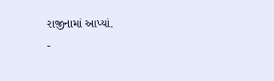રાજીનામાં આપ્યાં.
-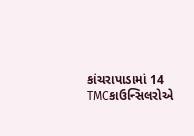કાંચરાપાડામાં 14 TMCકાઉન્સિલરોએ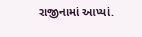રાજીનામાં આપ્યાં.